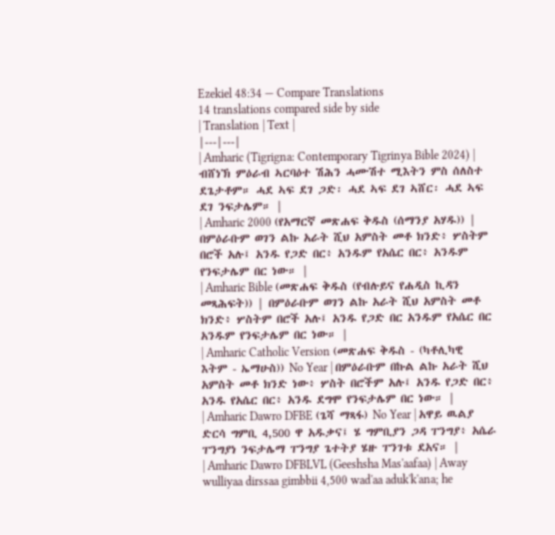Ezekiel 48:34 — Compare Translations
14 translations compared side by side
| Translation | Text |
|---|---|
| Amharic (Tigrigna: Contemporary Tigrinya Bible 2024) | ብሸነኽ ምዕራብ ኣርባዕተ ሽሕን ሓሙሽተ ሚእትን ምስ ሰለስተ ደጌታቶም። ሓደ ኣፍ ደገ ጋድ፡ ሓደ ኣፍ ደገ ኣሸር፡ ሓደ ኣፍ ደገ ንፍታሌም። |
| Amharic 2000 (የአማርኛ መጽሐፍ ቅዱስ (ሰማንያ አሃዱ)) | በምዕራቡም ወገን ልኩ አራት ሺህ አምስት መቶ ክንድ፥ ሦስትም በሮች አሉ፤ አንዱ የጋድ በር፥ አንዱም የአሴር በር፥ አንዱም የንፍታሌም በር ነው። |
| Amharic Bible (መጽሐፍ ቅዱስ (የብሉይና የሐዲስ ኪዳን መጻሕፍት)) | በምዕራቡም ወገን ልኩ አራት ሺህ አምስት መቶ ክንድ፥ ሦስትም በሮች አሉ፤ አንዱ የጋድ በር አንዱም የአሴር በር አንዱም የንፍታሌም በር ነው። |
| Amharic Catholic Version (መጽሐፍ ቅዱስ - (ካቶሊካዊ እትም - ኤማሁስ)) No Year | በምዕራቡም በኩል ልኩ አራት ሺህ አምስት መቶ ክንድ ነው፥ ሦስት በሮችም አሉ፤ አንዱ የጋድ በር፥ አንዱ የአሴር በር፥ አንዱ ደግሞ የንፍታሌም በር ነው። |
| Amharic Dawro DFBE (ጌሻ ማጻፋ) No Year | አዋይ ዉልያ ድርሳ ግምቢ 4,500 ዋ አዱቃና፤ ሄ ግምቢያን ጋዳ ፐንግያ፥ አሴራ ፐንግያነ ንፍታሌማ ፐንግያ ጌተትያ ሄዙ ፐንገቱ ደአና። |
| Amharic Dawro DFBLVL (Geeshsha Mas'aafaa) | Away wulliyaa dirssaa gimbbii 4,500 wad'aa aduk'k'ana; he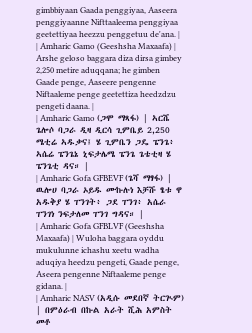gimbbiyaan Gaada penggiyaa, Aaseera penggiyaanne Nifttaaleema penggiyaa geetettiyaa heezzu penggetuu de'ana. |
| Amharic Gamo (Geeshsha Maxaafa) | Arshe geloso baggara diza dirsa gimbey 2,250 metire aduqqana; he gimben Gaade penge, Aaseere pengenne Niftaaleme penge geetettiza heedzdzu pengeti daana. |
| Amharic Gamo (ጋሞ ማጻፋ) | ኣርሼ ጌሎሶ ባጋራ ዲዛ ዲርሳ ጊምቤይ 2,250 ሜቲሬ ኣዱቃና፤ ሄ ጊምቤን ጋዴ ፔንጌ፥ ኣሴሬ ፔንጌኔ ኒፍታሌሜ ፔንጌ ጌቴቲዛ ሄ ፔንጌቲ ዳና። |
| Amharic Gofa GFBEVF (ጌሻ ማፃፋ) | ዉሎሀ ባጋራ ኦይዱ ሙኩሉነ እቻሹ ፄቱ ዋ አዱቅያ ሄ ፐንገት፥ ጋደ ፐንገ፥ አሴራ ፐንገነ ንፍታለመ ፐንገ ግዳና። |
| Amharic Gofa GFBLVF (Geeshsha Maxaafa) | Wuloha baggara oyddu mukulunne ichashu xeetu wadha aduqiya heedzu pengeti, Gaade penge, Aseera pengenne Niftaaleme penge gidana. |
| Amharic NASV (አዲሱ መደበኛ ትርጒም) | በምዕራብ በኩል አራት ሺሕ አምስት መቶ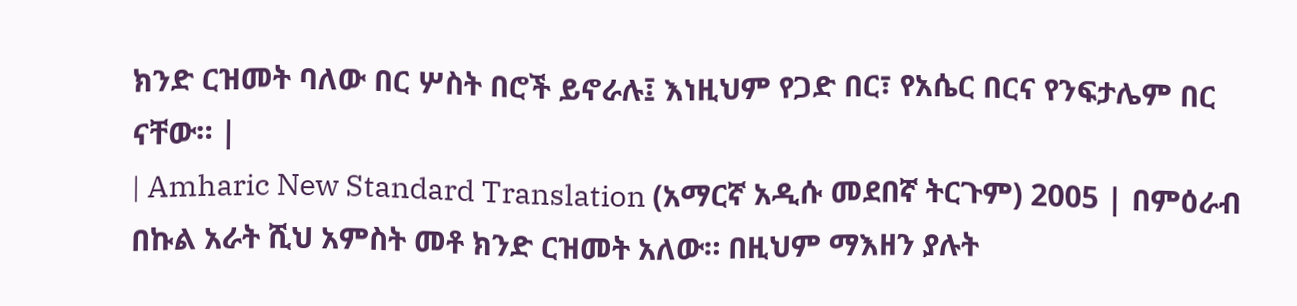ክንድ ርዝመት ባለው በር ሦስት በሮች ይኖራሉ፤ እነዚህም የጋድ በር፣ የአሴር በርና የንፍታሌም በር ናቸው። |
| Amharic New Standard Translation (አማርኛ አዲሱ መደበኛ ትርጉም) 2005 | በምዕራብ በኩል አራት ሺህ አምስት መቶ ክንድ ርዝመት አለው። በዚህም ማእዘን ያሉት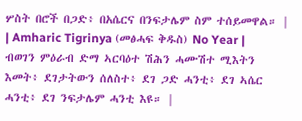ሦስት በሮች በጋድ፥ በአሴርና በንፍታሌም ስም ተሰይመዋል። |
| Amharic Tigrinya (መፅሓፍ ቅዱስ) No Year | ብወገን ምዕራብ ድማ ኣርባዕተ ሽሕን ሓሙሽተ ሚእትን እመት፥ ደገታትውን ሰለስተ፥ ደገ ጋድ ሓንቲ፥ ደገ ኣሴር ሓንቲ፥ ደገ ንፍታሌም ሓንቲ እዩ። |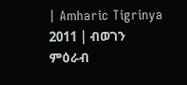| Amharic Tigrinya 2011 | ብወገን ምዕራብ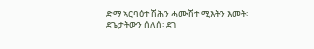ድማ ኣርባዕተ ሽሕን ሓሙሽተ ሚእትን እመት፡ ደጌታትውን ሰለሰ፡ ደገ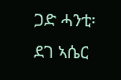ጋድ ሓንቲ፡ ደገ ኣሴር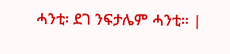ሓንቲ፡ ደገ ንፍታሌም ሓንቲ። |